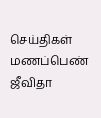செய்திகள்
மணப்பெண் ஜீவிதா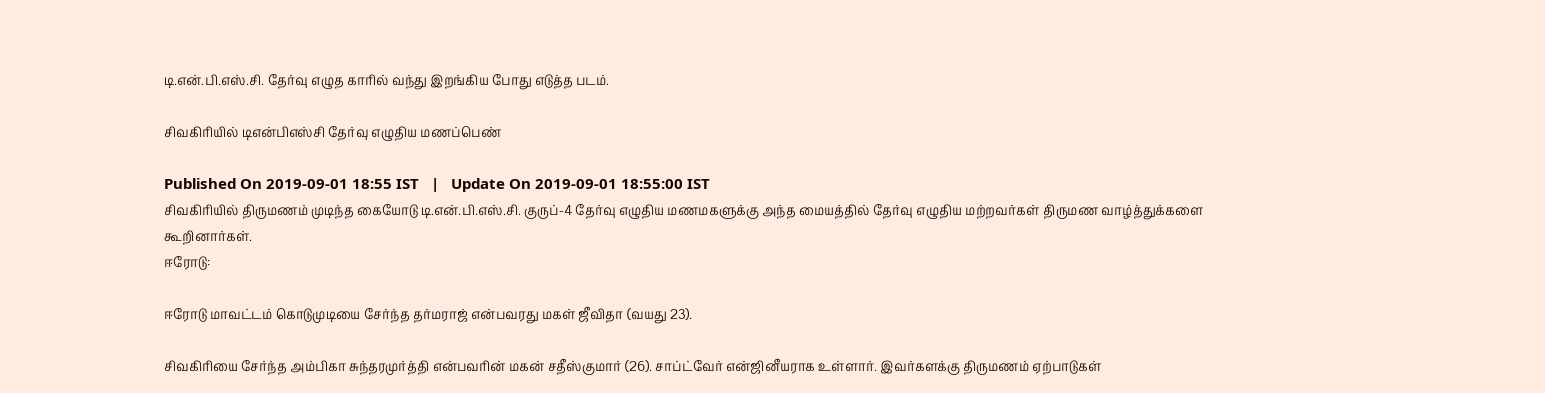டி.என்.பி.எஸ்.சி. தேர்வு எழுத காரில் வந்து இறங்கிய போது எடுத்த படம்.

சிவகிரியில் டிஎன்பிஎஸ்சி தேர்வு எழுதிய மணப்பெண்

Published On 2019-09-01 18:55 IST   |   Update On 2019-09-01 18:55:00 IST
சிவகிரியில் திருமணம் முடிந்த கையோடு டி.என்.பி.எஸ்.சி. குருப்-4 தேர்வு எழுதிய மணமகளுக்கு அந்த மையத்தில் தேர்வு எழுதிய மற்றவர்கள் திருமண வாழ்த்துக்களை கூறினார்கள்.
ஈரோடு:

ஈரோடு மாவட்டம் கொடுமுடியை சேர்ந்த தர்மராஜ் என்பவரது மகள் ஜீவிதா (வயது 23).

சிவகிரியை சேர்ந்த அம்பிகா சுந்தரமுர்த்தி என்பவரின் மகன் சதீஸ்குமார் (26). சாப்ட்வேர் என்ஜினீயராக உள்ளார். இவர்களக்கு திருமணம் ஏற்பாடுகள்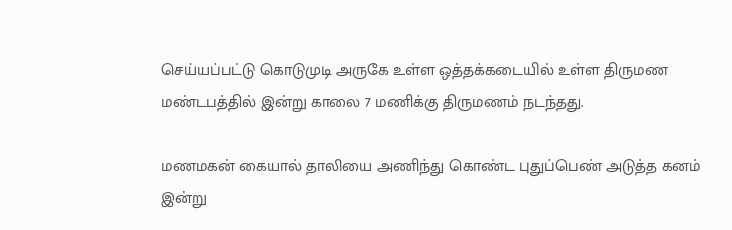செய்யப்பட்டு கொடுமுடி அருகே உள்ள ஒத்தக்கடையில் உள்ள திருமண மண்டபத்தில் இன்று காலை 7 மணிக்கு திருமணம் நடந்தது.

மணமகன் கையால் தாலியை அணிந்து கொண்ட புதுப்பெண் அடுத்த கனம் இன்று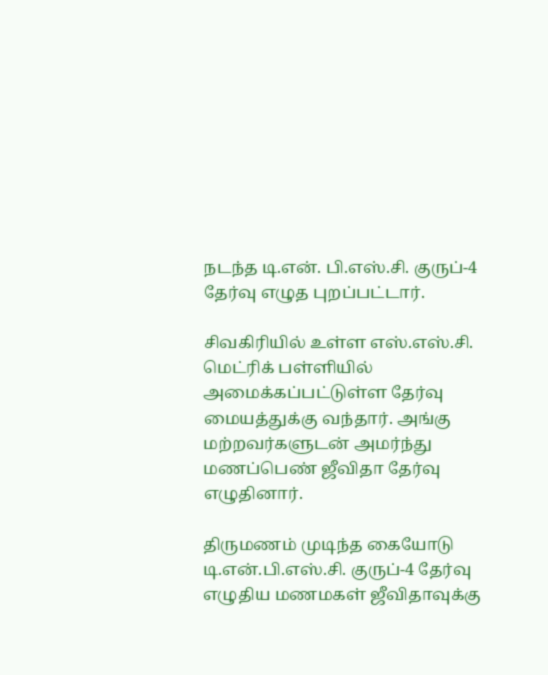நடந்த டி.என். பி.எஸ்.சி. குருப்-4 தேர்வு எழுத புறப்பட்டார்.

சிவகிரியில் உள்ள எஸ்.எஸ்.சி. மெட்ரிக் பள்ளியில் அமைக்கப்பட்டுள்ள தேர்வு மையத்துக்கு வந்தார். அங்கு மற்றவர்களுடன் அமர்ந்து மணப்பெண் ஜீவிதா தேர்வு எழுதினார்.

திருமணம் முடிந்த கையோடு டி.என்.பி.எஸ்.சி. குருப்-4 தேர்வு எழுதிய மணமகள் ஜீவிதாவுக்கு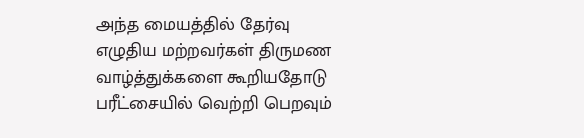அந்த மையத்தில் தேர்வு எழுதிய மற்றவர்கள் திருமண வாழ்த்துக்களை கூறியதோடு பரீட்சையில் வெற்றி பெறவும்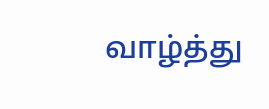வாழ்த்து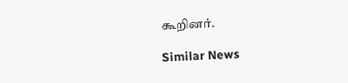கூறினர்.

Similar News